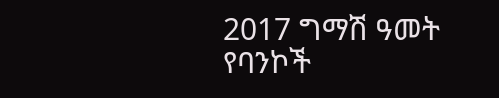2017 ግማሽ ዓመት የባንኮች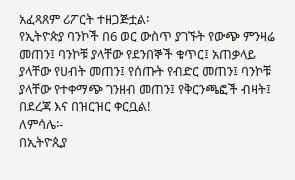አፈጻጸም ሪፖርት ተዘጋጅቷል፡
የኢትዮጵያ ባንኮች በ6 ወር ውስጥ ያገኙት የውጭ ምንዛሬ መጠን፤ ባንኮቹ ያላቸው የደንበኞች ቁጥር፤ አጠቃላይ ያላቸው የሀብት መጠን፤ የሰጡት የብድር መጠን፤ ባንኮቹ ያላቸው የተቀማጭ ገንዘብ መጠን፤ የቅርንጫፎች ብዛት፤ በደረጃ እና በዝርዝር ቀርቧል!
ለምሳሌ፡-
በኢትዮጲያ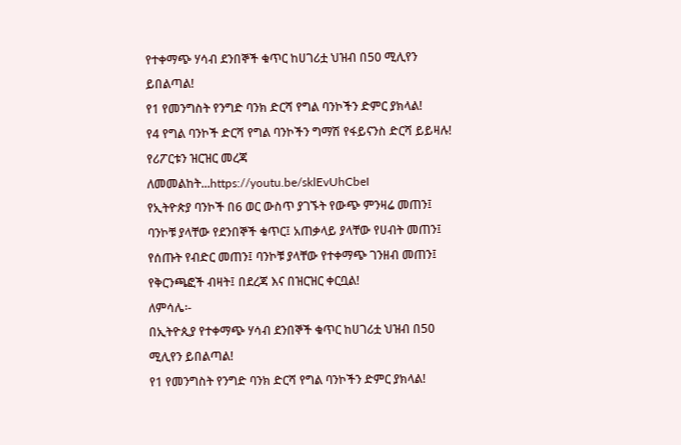የተቀማጭ ሃሳብ ደንበኞች ቁጥር ከሀገሪቷ ህዝብ በ50 ሚሊየን ይበልጣል!
የ1 የመንግስት የንግድ ባንክ ድርሻ የግል ባንኮችን ድምር ያክላል!
የ4 የግል ባንኮች ድርሻ የግል ባንኮችን ግማሽ የፋይናንስ ድርሻ ይይዛሉ!
የሪፖርቱን ዝርዝር መረጃ ለመመልከት...https://youtu.be/sklEvUhCbeI
የኢትዮጵያ ባንኮች በ6 ወር ውስጥ ያገኙት የውጭ ምንዛሬ መጠን፤ ባንኮቹ ያላቸው የደንበኞች ቁጥር፤ አጠቃላይ ያላቸው የሀብት መጠን፤ የሰጡት የብድር መጠን፤ ባንኮቹ ያላቸው የተቀማጭ ገንዘብ መጠን፤ የቅርንጫፎች ብዛት፤ በደረጃ እና በዝርዝር ቀርቧል!
ለምሳሌ፡-
በኢትዮጲያ የተቀማጭ ሃሳብ ደንበኞች ቁጥር ከሀገሪቷ ህዝብ በ50 ሚሊየን ይበልጣል!
የ1 የመንግስት የንግድ ባንክ ድርሻ የግል ባንኮችን ድምር ያክላል!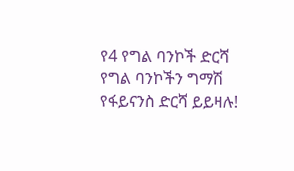የ4 የግል ባንኮች ድርሻ የግል ባንኮችን ግማሽ የፋይናንስ ድርሻ ይይዛሉ!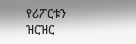የሪፖርቱን ዝርዝር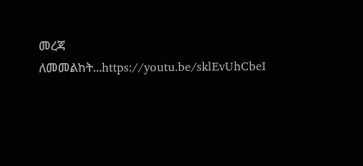መረጃ ለመመልከት...https://youtu.be/sklEvUhCbeI